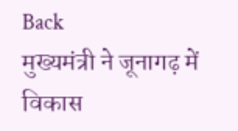Back
मुख्यमंत्री ने जूनागढ़ में विकास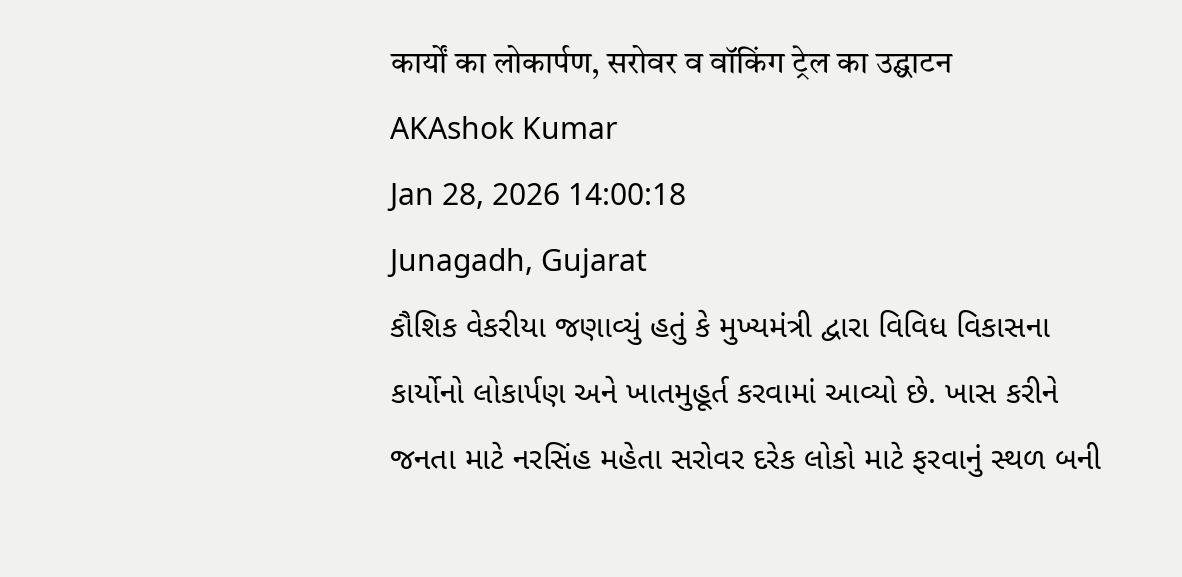कार्यों का लोकार्पण, सरोवर व वॉकिंग ट्रेल का उद्घाटन
AKAshok Kumar
Jan 28, 2026 14:00:18
Junagadh, Gujarat
કૌશિક વેકરીયા જણાવ્યું હતું કે મુખ્યમંત્રી દ્વારા વિવિધ વિકાસના કાર્યોનો લોકાર્પણ અને ખાતમુહૂર્ત કરવામાં આવ્યો છે. ખાસ કરીને જનતા માટે નરસિંહ મહેતા સરોવર દરેક લોકો માટે ફરવાનું સ્થળ બની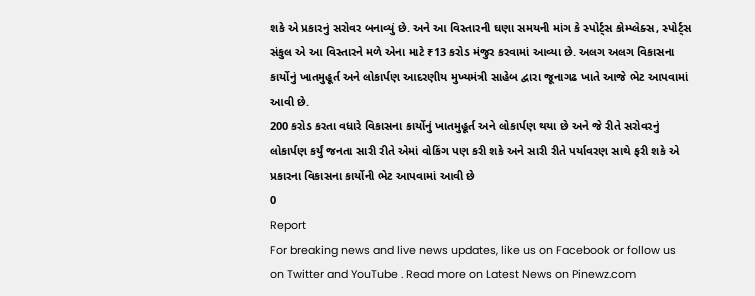શકે એ પ્રકારનું સરોવર બનાવ્યું છે. અને આ વિસ્તારની ઘણા સમયની માંગ કે સ્પોર્ટ્સ કોમ્પ્લેક્સ, સ્પોર્ટ્સ સંકુલ એ આ વિસ્તારને મળે એના માટે ₹13 કરોડ મંજુર કરવામાં આવ્યા છે. અલગ અલગ વિકાસના કાર્યોનું ખાતમુહૂર્ત અને લોકાર્પણ આદરણીય મુખ્યમંત્રી સાહેબ દ્વારા જૂનાગઢ ખાતે આજે ભેટ આપવામાં આવી છે.
200 કરોડ કરતા વધારે વિકાસના કાર્યોનું ખાતમુહૂર્ત અને લોકાર્પણ થયા છે અને જે રીતે સરોવરનું લોકાર્પણ કર્યું જનતા સારી રીતે એમાં વોકિંગ પણ કરી શકે અને સારી રીતે પર્યાવરણ સાથે ફરી શકે એ પ્રકારના વિકાસના કાર્યોની ભેટ આપવામાં આવી છે
0
Report
For breaking news and live news updates, like us on Facebook or follow us on Twitter and YouTube . Read more on Latest News on Pinewz.com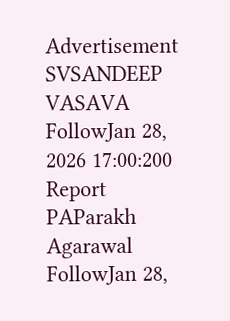Advertisement
SVSANDEEP VASAVA
FollowJan 28, 2026 17:00:200
Report
PAParakh Agarawal
FollowJan 28,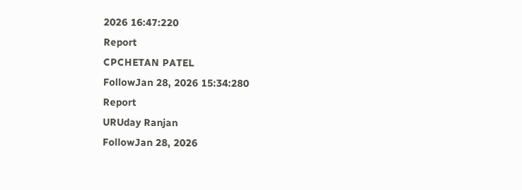2026 16:47:220
Report
CPCHETAN PATEL
FollowJan 28, 2026 15:34:280
Report
URUday Ranjan
FollowJan 28, 2026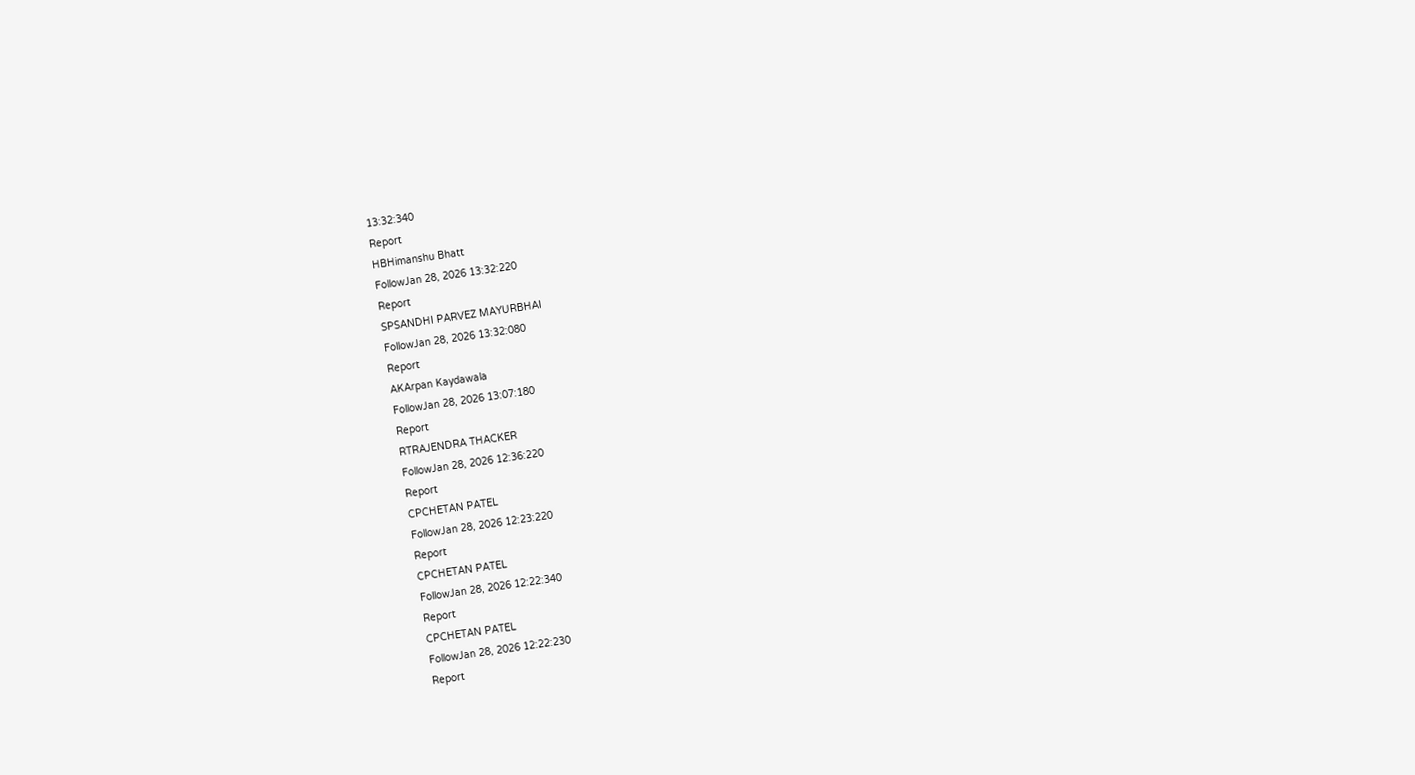13:32:340
Report
HBHimanshu Bhatt
FollowJan 28, 2026 13:32:220
Report
SPSANDHI PARVEZ MAYURBHAI
FollowJan 28, 2026 13:32:080
Report
AKArpan Kaydawala
FollowJan 28, 2026 13:07:180
Report
RTRAJENDRA THACKER
FollowJan 28, 2026 12:36:220
Report
CPCHETAN PATEL
FollowJan 28, 2026 12:23:220
Report
CPCHETAN PATEL
FollowJan 28, 2026 12:22:340
Report
CPCHETAN PATEL
FollowJan 28, 2026 12:22:230
Report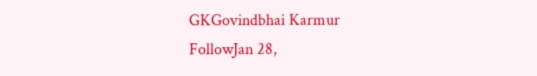GKGovindbhai Karmur
FollowJan 28,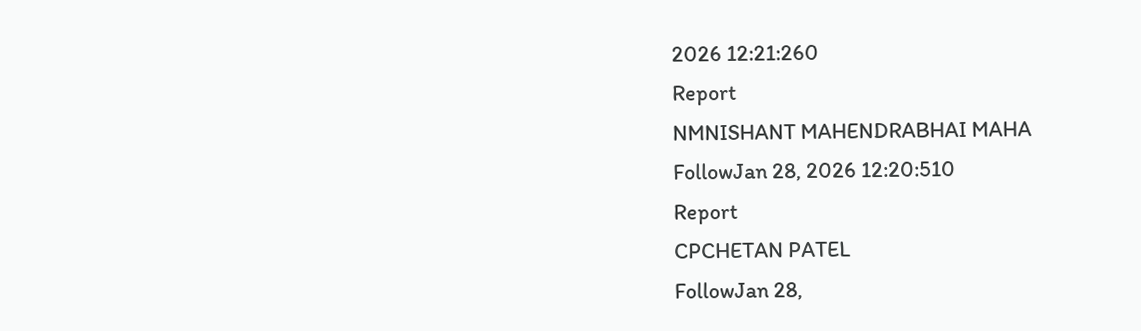2026 12:21:260
Report
NMNISHANT MAHENDRABHAI MAHA
FollowJan 28, 2026 12:20:510
Report
CPCHETAN PATEL
FollowJan 28,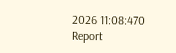2026 11:08:470
Report